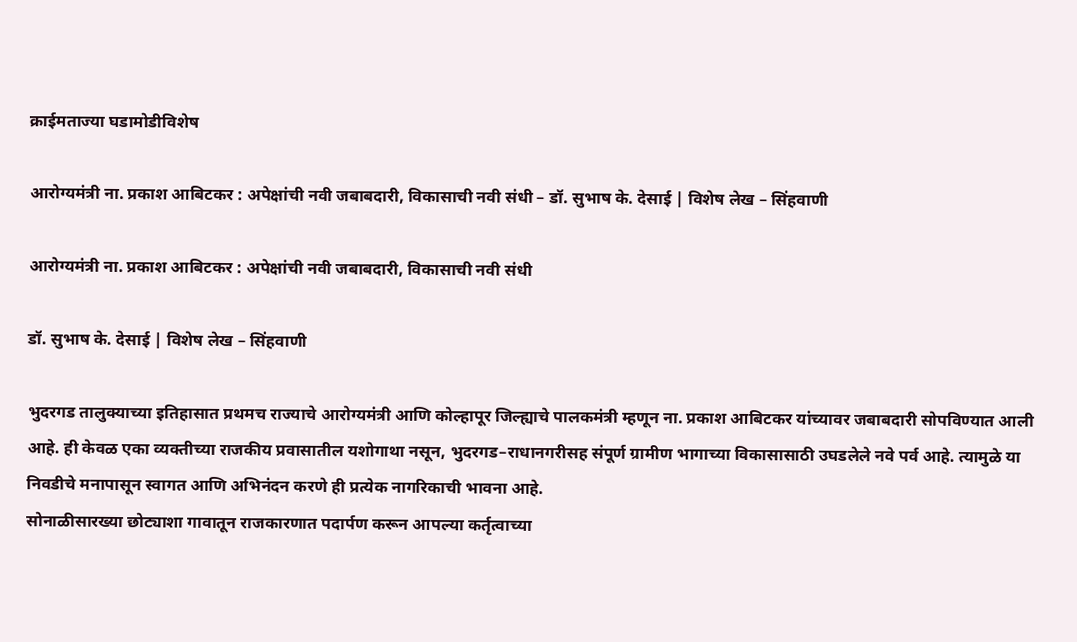क्राईमताज्या घडामोडीविशेष

आरोग्यमंत्री ना. प्रकाश आबिटकर : अपेक्षांची नवी जबाबदारी, विकासाची नवी संधी – डॉ. सुभाष के. देसाई | विशेष लेख – सिंहवाणी

आरोग्यमंत्री ना. प्रकाश आबिटकर : अपेक्षांची नवी जबाबदारी, विकासाची नवी संधी

डॉ. सुभाष के. देसाई | विशेष लेख – सिंहवाणी

भुदरगड तालुक्याच्या इतिहासात प्रथमच राज्याचे आरोग्यमंत्री आणि कोल्हापूर जिल्ह्याचे पालकमंत्री म्हणून ना. प्रकाश आबिटकर यांच्यावर जबाबदारी सोपविण्यात आली आहे. ही केवळ एका व्यक्तीच्या राजकीय प्रवासातील यशोगाथा नसून, भुदरगड–राधानगरीसह संपूर्ण ग्रामीण भागाच्या विकासासाठी उघडलेले नवे पर्व आहे. त्यामुळे या निवडीचे मनापासून स्वागत आणि अभिनंदन करणे ही प्रत्येक नागरिकाची भावना आहे.
सोनाळीसारख्या छोट्याशा गावातून राजकारणात पदार्पण करून आपल्या कर्तृत्वाच्या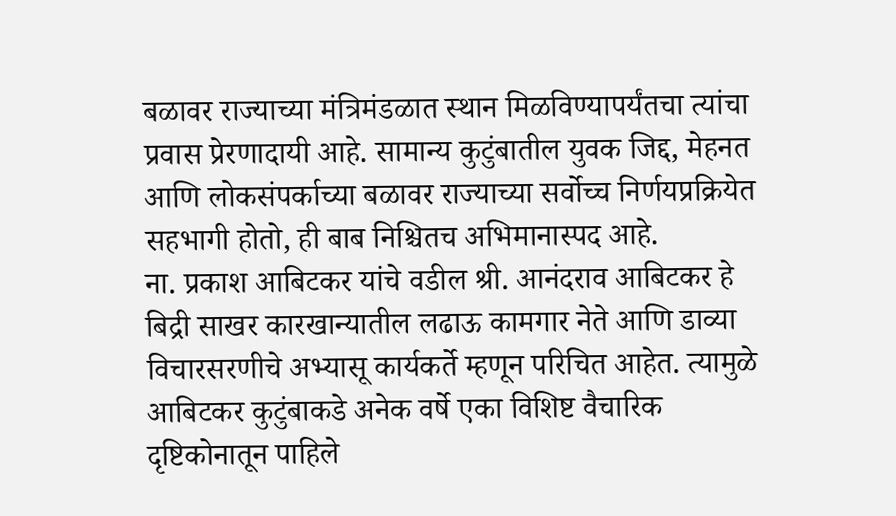बळावर राज्याच्या मंत्रिमंडळात स्थान मिळविण्यापर्यंतचा त्यांचा प्रवास प्रेरणादायी आहे. सामान्य कुटुंबातील युवक जिद्द, मेहनत आणि लोकसंपर्काच्या बळावर राज्याच्या सर्वोच्च निर्णयप्रक्रियेत सहभागी होतो, ही बाब निश्चितच अभिमानास्पद आहे.
ना. प्रकाश आबिटकर यांचे वडील श्री. आनंदराव आबिटकर हे बिद्री साखर कारखान्यातील लढाऊ कामगार नेते आणि डाव्या विचारसरणीचे अभ्यासू कार्यकर्ते म्हणून परिचित आहेत. त्यामुळे आबिटकर कुटुंबाकडे अनेक वर्षे एका विशिष्ट वैचारिक दृष्टिकोनातून पाहिले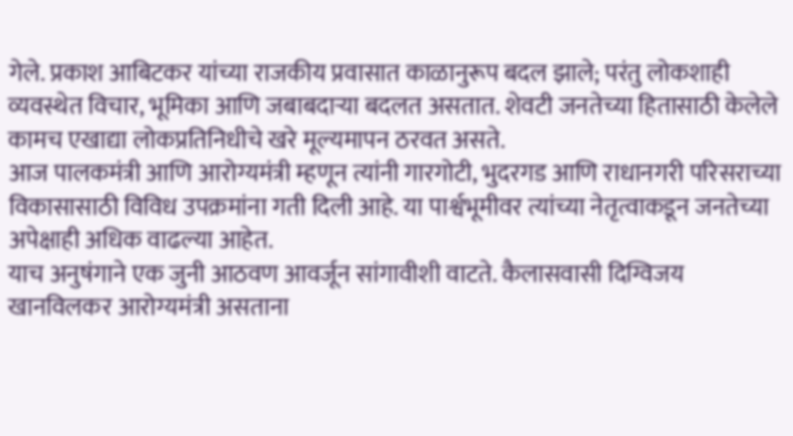गेले. प्रकाश आबिटकर यांच्या राजकीय प्रवासात काळानुरूप बदल झाले; परंतु लोकशाही व्यवस्थेत विचार, भूमिका आणि जबाबदाऱ्या बदलत असतात. शेवटी जनतेच्या हितासाठी केलेले कामच एखाद्या लोकप्रतिनिधीचे खरे मूल्यमापन ठरवत असते.
आज पालकमंत्री आणि आरोग्यमंत्री म्हणून त्यांनी गारगोटी, भुदरगड आणि राधानगरी परिसराच्या विकासासाठी विविध उपक्रमांना गती दिली आहे. या पार्श्वभूमीवर त्यांच्या नेतृत्वाकडून जनतेच्या अपेक्षाही अधिक वाढल्या आहेत.
याच अनुषंगाने एक जुनी आठवण आवर्जून सांगावीशी वाटते. कैलासवासी दिग्विजय खानविलकर आरोग्यमंत्री असताना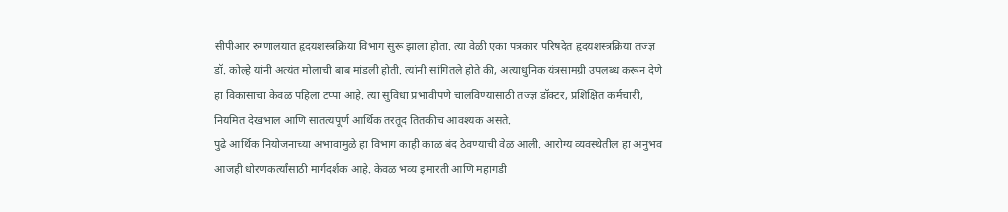सीपीआर रुग्णालयात हृदयशस्त्रक्रिया विभाग सुरू झाला होता. त्या वेळी एका पत्रकार परिषदेत हृदयशस्त्रक्रिया तज्ज्ञ डॉ. कोल्हे यांनी अत्यंत मोलाची बाब मांडली होती. त्यांनी सांगितले होते की, अत्याधुनिक यंत्रसामग्री उपलब्ध करून देणे हा विकासाचा केवळ पहिला टप्पा आहे. त्या सुविधा प्रभावीपणे चालविण्यासाठी तज्ज्ञ डॉक्टर, प्रशिक्षित कर्मचारी, नियमित देखभाल आणि सातत्यपूर्ण आर्थिक तरतूद तितकीच आवश्यक असते.
पुढे आर्थिक नियोजनाच्या अभावामुळे हा विभाग काही काळ बंद ठेवण्याची वेळ आली. आरोग्य व्यवस्थेतील हा अनुभव आजही धोरणकर्त्यांसाठी मार्गदर्शक आहे. केवळ भव्य इमारती आणि महागडी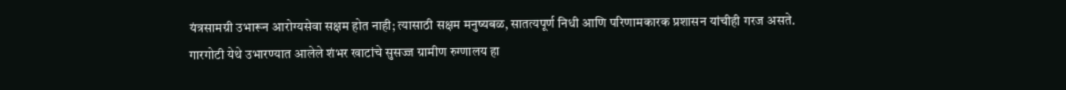यंत्रसामग्री उभारून आरोग्यसेवा सक्षम होत नाही; त्यासाठी सक्षम मनुष्यबळ, सातत्यपूर्ण निधी आणि परिणामकारक प्रशासन यांचीही गरज असते.
गारगोटी येथे उभारण्यात आलेले शंभर खाटांचे सुसज्ज ग्रामीण रुग्णालय हा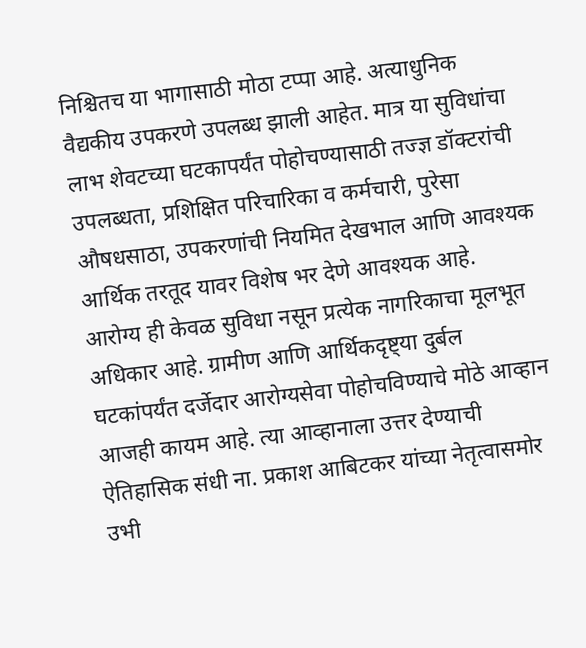निश्चितच या भागासाठी मोठा टप्पा आहे. अत्याधुनिक वैद्यकीय उपकरणे उपलब्ध झाली आहेत. मात्र या सुविधांचा लाभ शेवटच्या घटकापर्यंत पोहोचण्यासाठी तज्ज्ञ डॉक्टरांची उपलब्धता, प्रशिक्षित परिचारिका व कर्मचारी, पुरेसा औषधसाठा, उपकरणांची नियमित देखभाल आणि आवश्यक आर्थिक तरतूद यावर विशेष भर देणे आवश्यक आहे.
आरोग्य ही केवळ सुविधा नसून प्रत्येक नागरिकाचा मूलभूत अधिकार आहे. ग्रामीण आणि आर्थिकदृष्ट्या दुर्बल घटकांपर्यंत दर्जेदार आरोग्यसेवा पोहोचविण्याचे मोठे आव्हान आजही कायम आहे. त्या आव्हानाला उत्तर देण्याची ऐतिहासिक संधी ना. प्रकाश आबिटकर यांच्या नेतृत्वासमोर उभी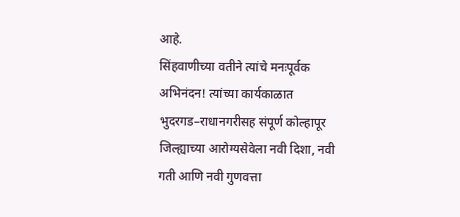आहे.
सिंहवाणीच्या वतीने त्यांचे मनःपूर्वक अभिनंदन! त्यांच्या कार्यकाळात भुदरगड–राधानगरीसह संपूर्ण कोल्हापूर जिल्ह्याच्या आरोग्यसेवेला नवी दिशा, नवी गती आणि नवी गुणवत्ता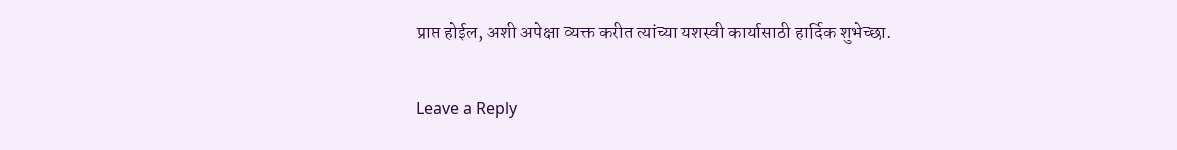प्राप्त होईल, अशी अपेक्षा व्यक्त करीत त्यांच्या यशस्वी कार्यासाठी हार्दिक शुभेच्छा.

Leave a Reply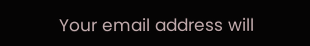Your email address will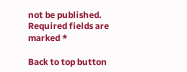not be published. Required fields are marked *

Back to top button